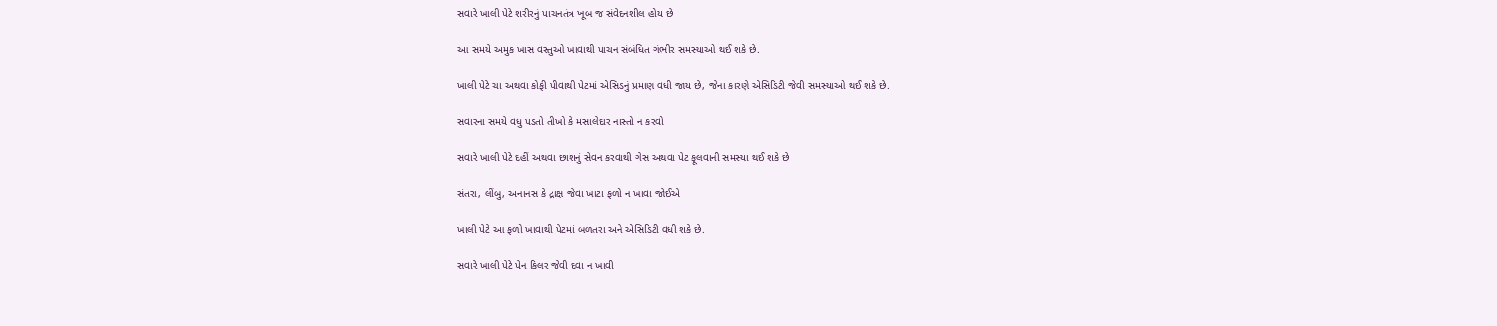સવારે ખાલી પેટે શરીરનું પાચનતંત્ર ખૂબ જ સંવેદનશીલ હોય છે

આ સમયે અમુક ખાસ વસ્તુઓ ખાવાથી પાચન સંબંધિત ગંભીર સમસ્યાઓ થઈ શકે છે.

ખાલી પેટે ચા અથવા કોફી પીવાથી પેટમાં એસિડનું પ્રમાણ વધી જાય છે, જેના કારણે એસિડિટી જેવી સમસ્યાઓ થઈ શકે છે.

સવારના સમયે વધુ પડતો તીખો કે મસાલેદાર નાસ્તો ન કરવો

સવારે ખાલી પેટે દહીં અથવા છાશનું સેવન કરવાથી ગેસ અથવા પેટ ફૂલવાની સમસ્યા થઈ શકે છે

સંતરા, લીંબુ, અનાનસ કે દ્રાક્ષ જેવા ખાટા ફળો ન ખાવા જોઈએ

ખાલી પેટે આ ફળો ખાવાથી પેટમાં બળતરા અને એસિડિટી વધી શકે છે.

સવારે ખાલી પેટે પેન કિલર જેવી દવા ન ખાવી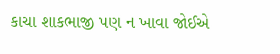કાચા શાકભાજી પણ ન ખાવા જોઈએ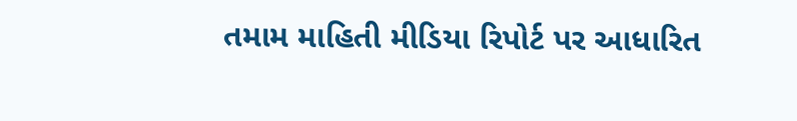તમામ માહિતી મીડિયા રિપોર્ટ પર આધારિત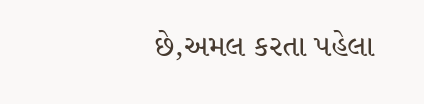છે,અમલ કરતા પહેલા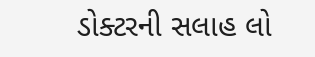ડોક્ટરની સલાહ લો